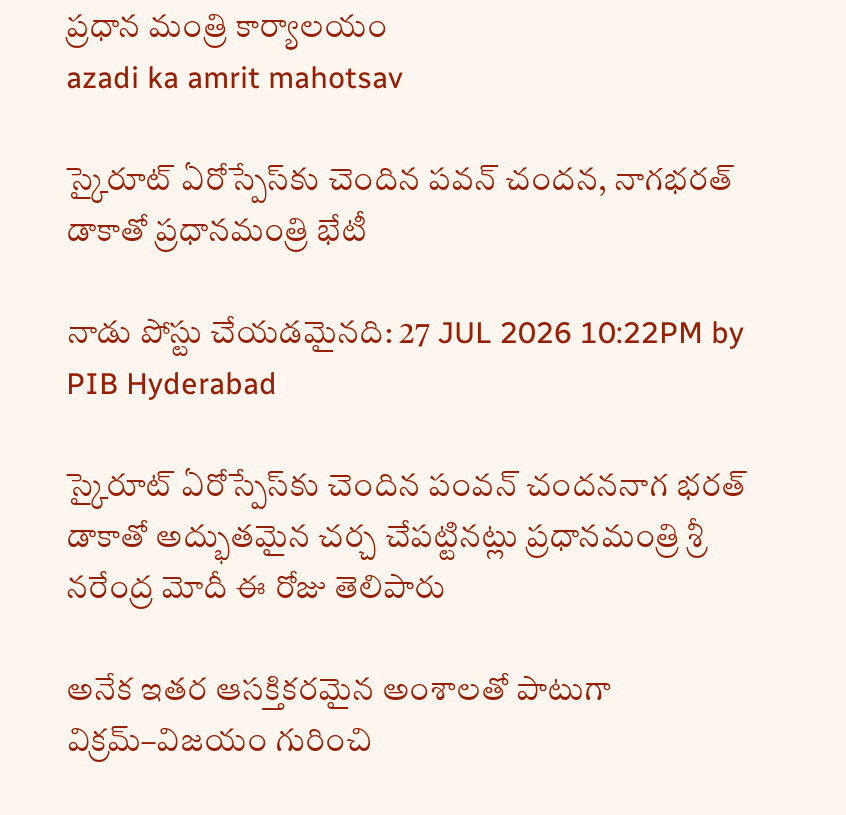ప్రధాన మంత్రి కార్యాలయం
azadi ka amrit mahotsav

స్కైరూట్ ఏరోస్పే‌స్‌కు చెందిన పవన్ చందన, నాగభరత్ డాకాతో ప్రధానమంత్రి భేటీ

నాడు పోస్టు చేయడమైనది: 27 JUL 2026 10:22PM by PIB Hyderabad

స్కైరూట్ ఏరోస్పేస్‌కు చెందిన పంవన్ చందననాగ భరత్ డాకాతో అద్భుతమైన చర్చ చేపట్టినట్లు ప్రధానమంత్రి శ్రీ నరేంద్ర మోదీ ఈ రోజు తెలిపారు

అనేక ఇతర ఆసక్తికరమైన అంశాలతో పాటుగా విక్రమ్–విజయం గురించి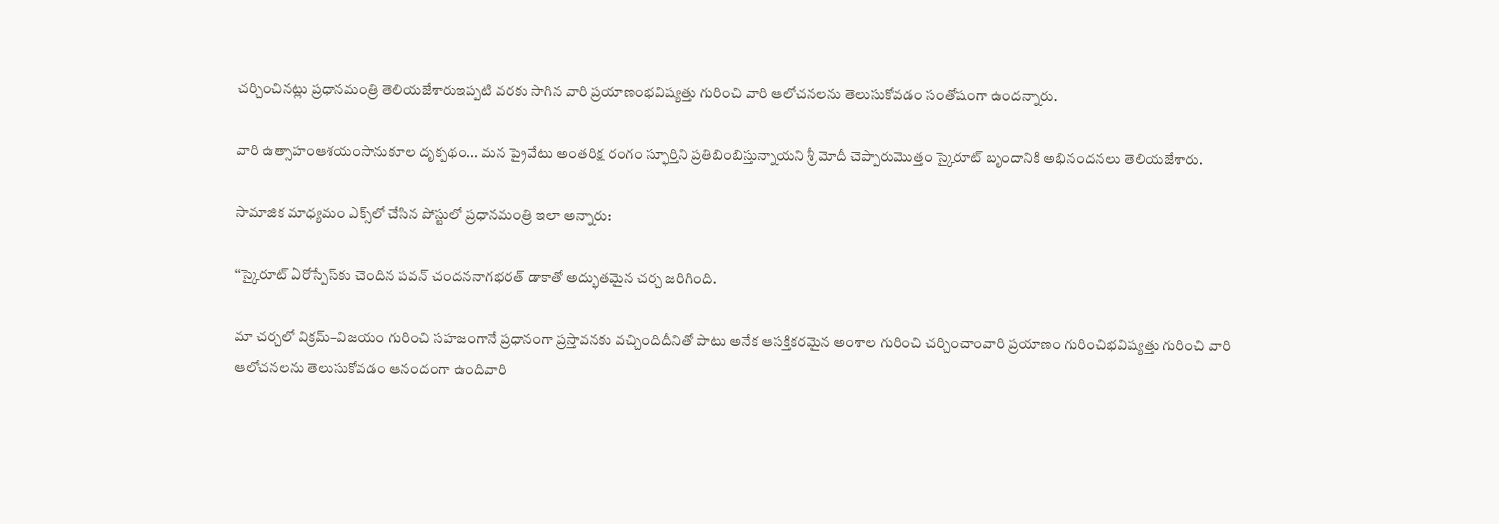చర్చించినట్లు ప్రధానమంత్రి తెలియజేశారుఇప్పటి వరకు సాగిన వారి ప్రయాణంభవిష్యత్తు గురించి వారి ఆలోచనలను తెలుసుకోవడం సంతోషంగా ఉందన్నారు.

వారి ఉత్సాహంఆశయంసానుకూల దృక్పథం... మన ప్రైవేటు అంతరిక్ష రంగం స్ఫూర్తిని ప్రతిబింబిస్తున్నాయని శ్రీ మోదీ చెప్పారుమొత్తం స్కైరూట్ బృందానికి అభినందనలు తెలియజేశారు.

సామాజిక మాధ్యమం ఎక్స్‌లో చేసిన పోస్టులో ప్రధానమంత్రి ఇలా అన్నారు:

‘‘స్కైరూట్ ఏరోస్పేస్‌కు చెందిన పవన్ చందననాగభరత్ డాకాతో అద్భుతమైన చర్చ జరిగింది.

మా చర్చలో విక్రమ్–విజయం గురించి సహజంగానే ప్రధానంగా ప్రస్తావనకు వచ్చిందిదీనితో పాటు అనేక ఆసక్తికరమైన అంశాల గురించి చర్చించాంవారి ప్రయాణం గురించిభవిష్యత్తు గురించి వారి ఆలోచనలను తెలుసుకోవడం ఆనందంగా ఉందివారి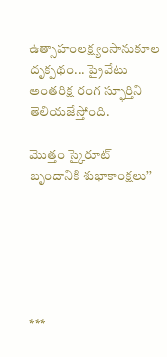ఉత్సాహంలక్ష్యంసానుకూల దృక్పథం... ప్రైవేటు అంతరిక్ష రంగ స్ఫూర్తిని తెలియజేస్తోంది.

మొత్తం స్కైరూట్ బృందానికి శుభాకాంక్షలు’’






***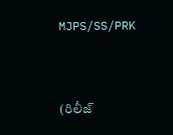MJPS/SS/PRK


(రిలీజ్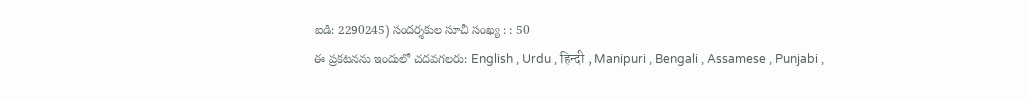ఐడి: 2290245) సందర్శకుల సూచీ సంఖ్య : : 50
ఈ ప్రకటనను ఇందులో చదవగలరు: English , Urdu , हिन्दी , Manipuri , Bengali , Assamese , Punjabi ,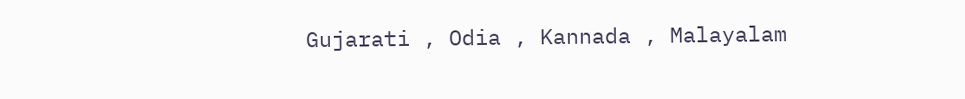Gujarati , Odia , Kannada , Malayalam